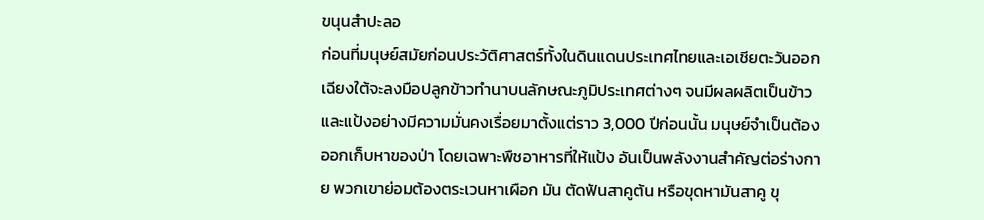ขนุนสำปะลอ
ก่อนที่มนุษย์สมัยก่อนประวัติศาสตร์ทั้งในดินแดนประเทศไทยและเอเชียตะวันออกเฉียงใต้จะลงมือปลูกข้าวทำนาบนลักษณะภูมิประเทศต่างๆ จนมีผลผลิตเป็นข้าวและแป้งอย่างมีความมั่นคงเรื่อยมาตั้งแต่ราว 3,000 ปีก่อนนั้น มนุษย์จำเป็นต้องออกเก็บหาของป่า โดยเฉพาะพืชอาหารที่ให้แป้ง อันเป็นพลังงานสำคัญต่อร่างกาย พวกเขาย่อมต้องตระเวนหาเผือก มัน ตัดฟันสาคูต้น หรือขุดหามันสาคู ขุ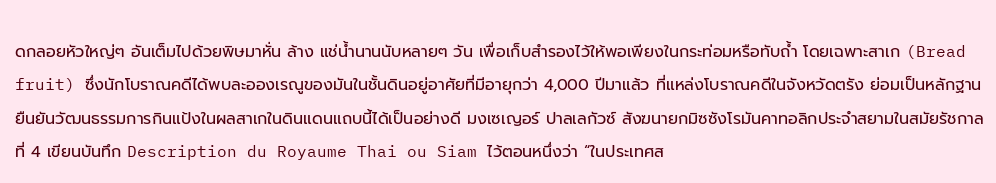ดกลอยหัวใหญ่ๆ อันเต็มไปด้วยพิษมาหั่น ล้าง แช่น้ำนานนับหลายๆ วัน เพื่อเก็บสำรองไว้ให้พอเพียงในกระท่อมหรือทับถ้ำ โดยเฉพาะสาเก (Bread fruit) ซึ่งนักโบราณคดีได้พบละอองเรณูของมันในชั้นดินอยู่อาศัยที่มีอายุกว่า 4,000 ปีมาแล้ว ที่แหล่งโบราณคดีในจังหวัดตรัง ย่อมเป็นหลักฐานยืนยันวัฒนธรรมการกินแป้งในผลสาเกในดินแดนแถบนี้ได้เป็นอย่างดี มงเซเญอร์ ปาลเลกัวซ์ สังฆนายกมิซซังโรมันคาทอลิกประจำสยามในสมัยรัชกาลที่ 4 เขียนบันทึก Description du Royaume Thai ou Siam ไว้ตอนหนึ่งว่า “ในประเทศส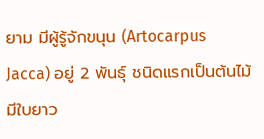ยาม มีผู้รู้จักขนุน (Artocarpus Jacca) อยู่ 2 พันธุ์ ชนิดแรกเป็นต้นไม้มีใบยาว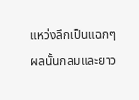แหว่งลึกเป็นแฉกๆ ผลนั้นกลมและยาว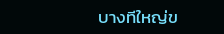บางทีใหญ่ข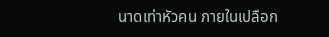นาดเท่าหัวคน ภายในเปลือก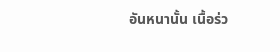อันหนานั้น เนื้อร่ว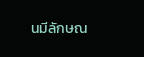นมีลักษณ